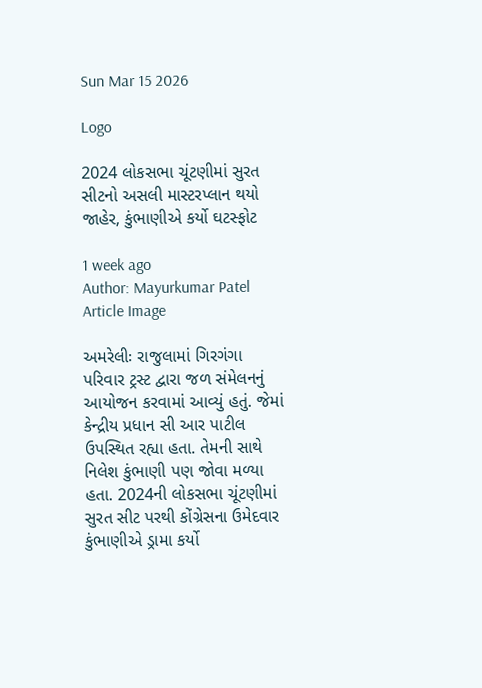Sun Mar 15 2026

Logo

2024 લોકસભા ચૂંટણીમાં સુરત સીટનો અસલી માસ્ટરપ્લાન થયો જાહેર, કુંભાણીએ કર્યો ઘટસ્ફોટ

1 week ago
Author: Mayurkumar Patel
Article Image

અમરેલીઃ રાજુલામાં ગિરગંગા પરિવાર ટ્રસ્ટ દ્વારા જળ સંમેલનનું આયોજન કરવામાં આવ્યું હતું. જેમાં કેન્દ્રીય પ્રધાન સી આર પાટીલ ઉપસ્થિત રહ્યા હતા. તેમની સાથે નિલેશ કુંભાણી પણ જોવા મળ્યા હતા. 2024ની લોકસભા ચૂંટણીમાં સુરત સીટ પરથી કોંગ્રેસના ઉમેદવાર કુંભાણીએ ડ્રામા કર્યો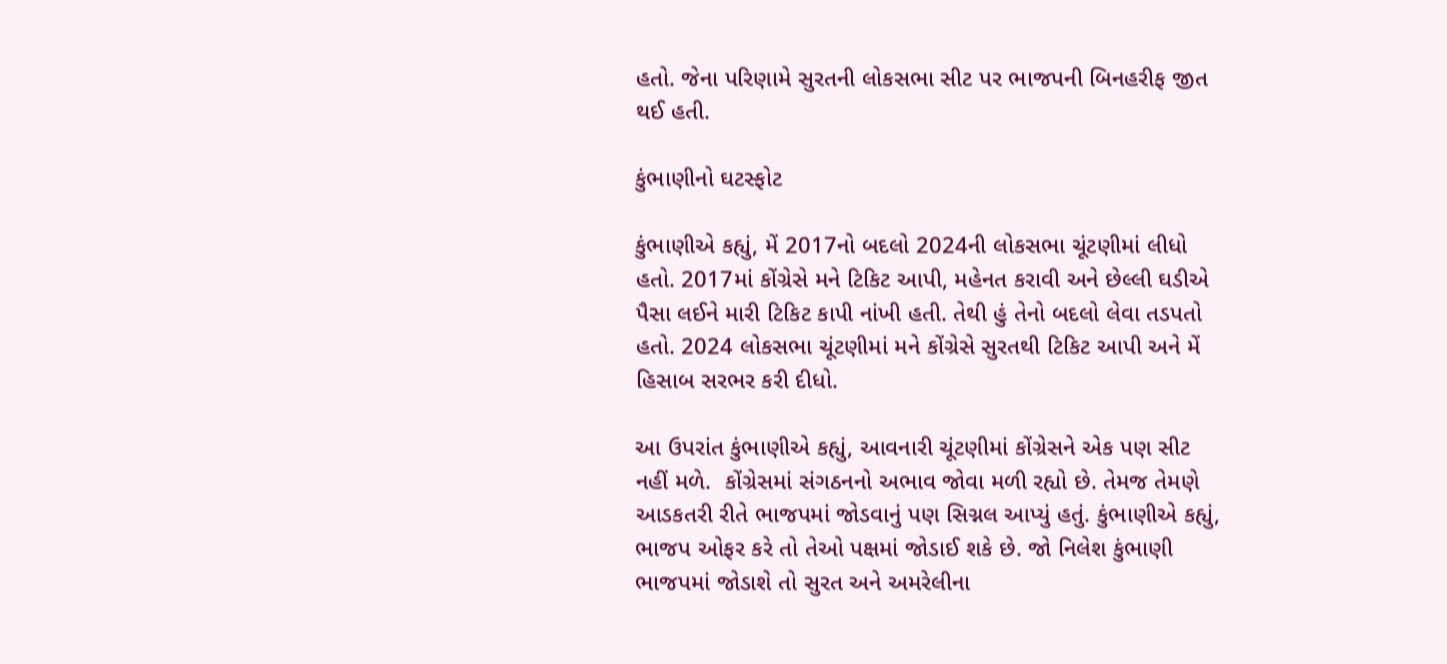હતો. જેના પરિણામે સુરતની લોકસભા સીટ પર ભાજપની બિનહરીફ જીત થઈ હતી.

કુંભાણીનો ઘટસ્ફોટ

કુંભાણીએ કહ્યું, મેં 2017નો બદલો 2024ની લોકસભા ચૂંટણીમાં લીધો હતો. 2017માં કોંગ્રેસે મને ટિકિટ આપી, મહેનત કરાવી અને છેલ્લી ઘડીએ પૈસા લઈને મારી ટિકિટ કાપી નાંખી હતી. તેથી હું તેનો બદલો લેવા તડપતો હતો. 2024 લોકસભા ચૂંટણીમાં મને કોંગ્રેસે સુરતથી ટિકિટ આપી અને મેં હિસાબ સરભર કરી દીધો.

આ ઉપરાંત કુંભાણીએ કહ્યું, આવનારી ચૂંટણીમાં કોંગ્રેસને એક પણ સીટ નહીં મળે.  કોંગ્રેસમાં સંગઠનનો અભાવ જોવા મળી રહ્યો છે. તેમજ તેમણે આડકતરી રીતે ભાજપમાં જોડવાનું પણ સિગ્નલ આપ્યું હતું. કુંભાણીએ કહ્યું, ભાજપ ઓફર કરે તો તેઓ પક્ષમાં જોડાઈ શકે છે. જો નિલેશ કુંભાણી ભાજપમાં જોડાશે તો સુરત અને અમરેલીના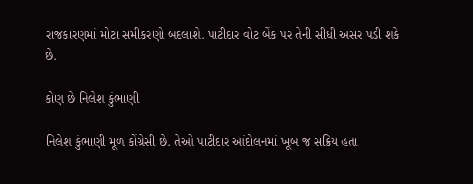રાજકારણમાં મોટા સમીકરણો બદલાશે. પાટીદાર વોટ બેંક પર તેની સીધી અસર પડી શકે છે.

કોણ છે નિલેશ કુંભાણી

નિલેશ કુંભાણી મૂળ કોંગ્રેસી છે. તેઓ પાટીદાર આંદોલનમાં ખૂબ જ સક્રિય હતા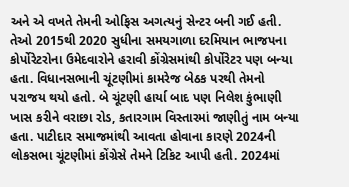અને એ વખતે તેમની ઓફિસ અગત્યનું સેન્ટર બની ગઈ હતી. તેઓ 2015થી 2020 સુધીના સમયગાળા દરમિયાન ભાજપના કોર્પોરેટરોના ઉમેદવારોને હરાવી કોંગ્રેસમાંથી કોર્પોરેટર પણ બન્યા હતા. વિધાનસભાની ચૂંટણીમાં કામરેજ બેઠક પરથી તેમનો પરાજય થયો હતો. બે ચૂંટણી હાર્યા બાદ પણ નિલેશ કુંભાણી ખાસ કરીને વરાછા રોડ, કતારગામ વિસ્તારમાં જાણીતું નામ બન્યા હતા. પાટીદાર સમાજમાંથી આવતા હોવાના કારણે 2024ની લોકસભા ચૂંટણીમાં કોંગ્રેસે તેમને ટિકિટ આપી હતી. 2024માં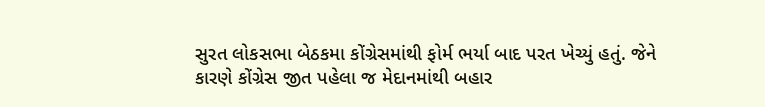સુરત લોકસભા બેઠકમા કોંગ્રેસમાંથી ફોર્મ ભર્યા બાદ પરત ખેચ્યું હતું. જેને કારણે કોંગ્રેસ જીત પહેલા જ મેદાનમાંથી બહાર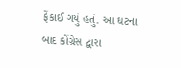ફેંકાઈ ગયું હતું. આ ઘટના બાદ કોંગ્રેસ દ્વારા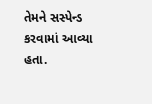તેમને સસ્પેન્ડ કરવામાં આવ્યા હતા.